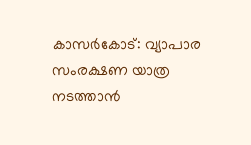കാസർകോട്: വ്യാപാര സംരക്ഷണ യാത്ര നടത്താൻ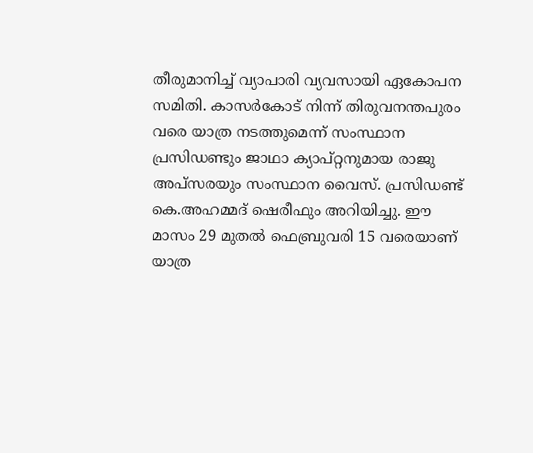തീരുമാനിച്ച് വ്യാപാരി വ്യവസായി ഏകോപന സമിതി. കാസർകോട് നിന്ന് തിരുവനന്തപുരം വരെ യാത്ര നടത്തുമെന്ന് സംസ്ഥാന പ്രസിഡണ്ടും ജാഥാ ക്യാപ്റ്റനുമായ രാജു അപ്സരയും സംസ്ഥാന വൈസ്. പ്രസിഡണ്ട് കെ.അഹമ്മദ് ഷെരീഫും അറിയിച്ചു. ഈ മാസം 29 മുതൽ ഫെബ്രുവരി 15 വരെയാണ് യാത്ര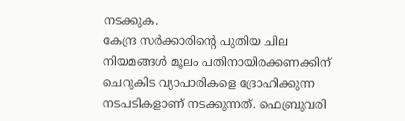നടക്കുക.
കേന്ദ്ര സർക്കാരിൻ്റെ പുതിയ ചില നിയമങ്ങൾ മൂലം പതിനായിരക്കണക്കിന് ചെറുകിട വ്യാപാരികളെ ദ്രോഹിക്കുന്ന നടപടികളാണ് നടക്കുന്നത്. ഫെബ്രുവരി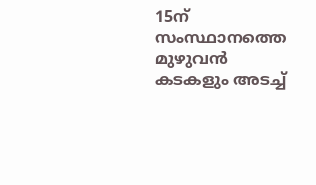15ന് സംസ്ഥാനത്തെ മുഴുവൻ കടകളും അടച്ച്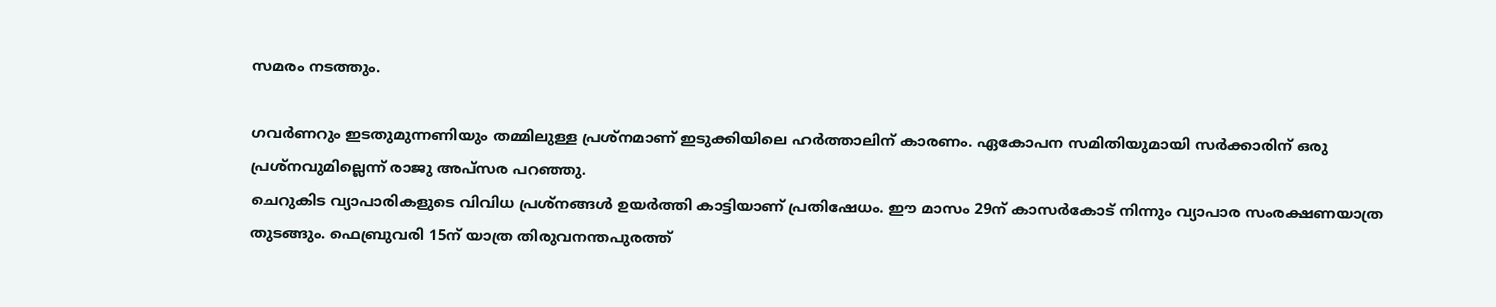സമരം നടത്തും.

ഗവർണറും ഇടതുമുന്നണിയും തമ്മിലുള്ള പ്രശ്നമാണ് ഇടുക്കിയിലെ ഹർത്താലിന് കാരണം. ഏകോപന സമിതിയുമായി സർക്കാരിന് ഒരു പ്രശ്നവുമില്ലെന്ന് രാജു അപ്സര പറഞ്ഞു.
ചെറുകിട വ്യാപാരികളുടെ വിവിധ പ്രശ്നങ്ങൾ ഉയർത്തി കാട്ടിയാണ് പ്രതിഷേധം. ഈ മാസം 29ന് കാസർകോട് നിന്നും വ്യാപാര സംരക്ഷണയാത്ര തുടങ്ങും. ഫെബ്രുവരി 15ന് യാത്ര തിരുവനന്തപുരത്ത്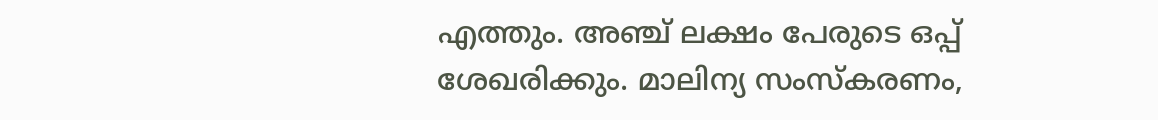എത്തും. അഞ്ച് ലക്ഷം പേരുടെ ഒപ്പ് ശേഖരിക്കും. മാലിന്യ സംസ്കരണം,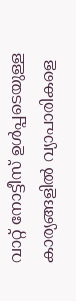വാറ്റ് നോട്ടീസ് ഉൾപ്പടെയുള്ള കാര്യങ്ങളിൽ വ്യാപാരികളെ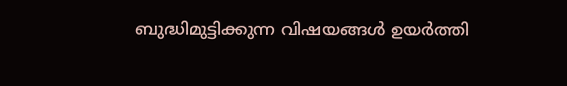ബുദ്ധിമുട്ടിക്കുന്ന വിഷയങ്ങൾ ഉയർത്തി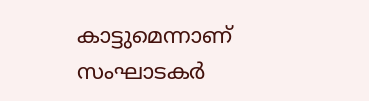കാട്ടുമെന്നാണ് സംഘാടകർ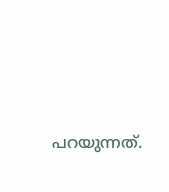പറയുന്നത്.